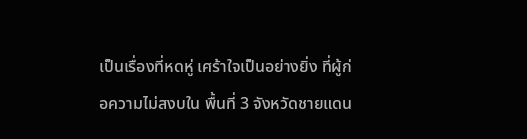เป็นเรื่องที่หดหู่ เศร้าใจเป็นอย่างยิ่ง ที่ผู้ก่อความไม่สงบใน พื้นที่ 3 จังหวัดชายแดน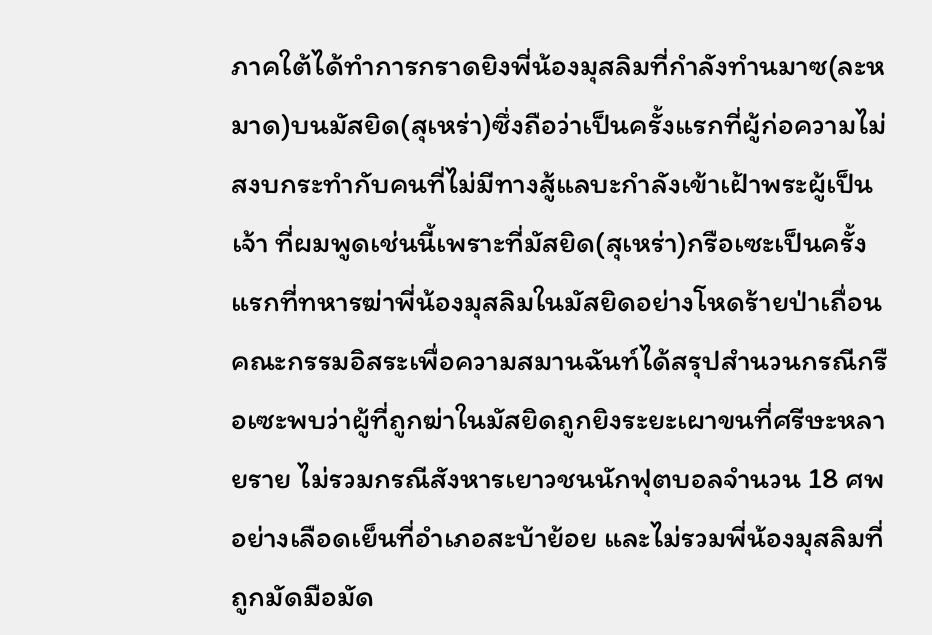ภาคใต้ได้ทำการกราดยิงพี่น้องมุสลิมที่กำลังทำนมาซ(ละหมาด)บนมัสยิด(สุเหร่า)ซึ่งถือว่าเป็นครั้งแรกที่ผู้ก่อความไม่สงบกระทำกับคนที่ไม่มีทางสู้แลบะกำลังเข้าเฝ้าพระผู้เป็นเจ้า ที่ผมพูดเช่นนี้เพราะที่มัสยิด(สุเหร่า)กรือเซะเป็นครั้งแรกที่ทหารฆ่าพี่น้องมุสลิมในมัสยิดอย่างโหดร้ายป่าเถื่อน คณะกรรมอิสระเพื่อความสมานฉันท์ได้สรุปสำนวนกรณีกรือเซะพบว่าผู้ที่ถูกฆ่าในมัสยิดถูกยิงระยะเผาขนที่ศรีษะหลายราย ไม่รวมกรณีสังหารเยาวชนนักฟุตบอลจำนวน 18 ศพอย่างเลือดเย็นที่อำเภอสะบ้าย้อย และไม่รวมพี่น้องมุสลิมที่ถูกมัดมือมัด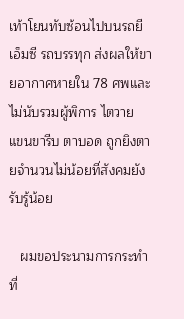เท้าโยนทับซ้อนไปบนรถยีเอ็มซี รถบรรทุก ส่งผลให้ขายอากาศหายใน 78 ศพและไม่นับรวมผู้พิการ ไตวาย แขนขารีบ ตาบอด ถูกยิงตายจำนวนไม่น้อยที่สังคมยังรับรู้น้อย

   ผมขอประนามการกระทำที่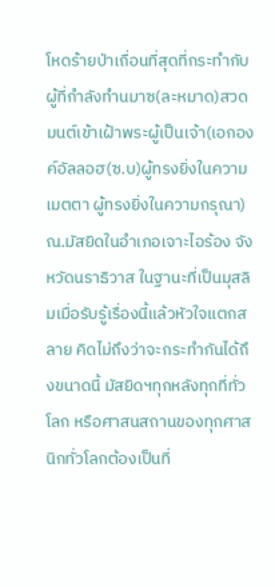โหดร้ายป่าเถื่อนที่สุดที่กระทำกับผู้ที่กำลังทำนมาซ(ละหมาด)สวดมนต์เข้าเฝ้าพระผู้เป็นเจ้า(เอกองค์อัลลอฮ(ซ.บ)ผู้ทรงยิ่งในความเมตตา ผู้ทรงยิ่งในความกรุณา)ณ.มัสยิดในอำเภอเจาะไอร้อง จังหวัดนราธิวาส ในฐานะที่เป็นมุสลิมเมื่อรับรู้เรื่องนี้แล้วหัวใจแตกสลาย คิดไม่ถึงว่าจะกระทำกันได้ถึงขนาดนี้ มัสยิดฯทุกหลังทุกที่ทั่วโลก หรือศาสนสถานของทุกศาสนิกทั่วโลกต้องเป็นที่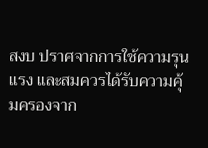สงบ ปราศจากการใช้ความรุนแรง และสมควรได้รับความคุ้มครองจาก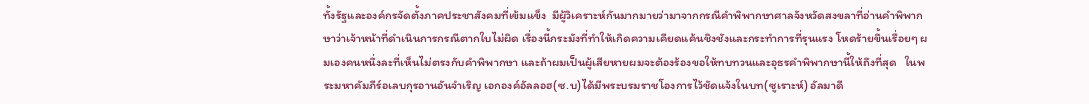ทั้งรัฐและองค์กรจัดตั้งภาคประชาสังคมที่เข้มแข็ง  มีผู้วิเคราะห์กันมากมายว่ามาจากกรณีคำพิพากษาศาลจังหวัดสงขลาที่อ่านคำพิพากษาว่าเจ้าหน้าที่ดำเนินการกรณีตากใบไม่ผิด เรื่องนี้กระมังที่ทำให้เกิดความเคียดแค้นชิงชังและกระทำการที่รุนแรง โหดร้ายขึ้นเรื่อยๆ ผมเองคนหนึ่งละที่เห็นไม่ตรงกับคำพิพากษา และถ้าผมเป็นผู้เสียหายผมจะต้องร้องขอให้ทบทวนและอุธรคำพิพากษานี้ให้ถึงที่สุด   ในพระมหาคัมภีร์อเลบกุรอานอันจำเริญ เอกองค์อัลลอฮ(ซ.บ)ได้มีพระบรมราชโองการไว้ชัดแจ้งในบท(ซูเราะห์) อัลมาดี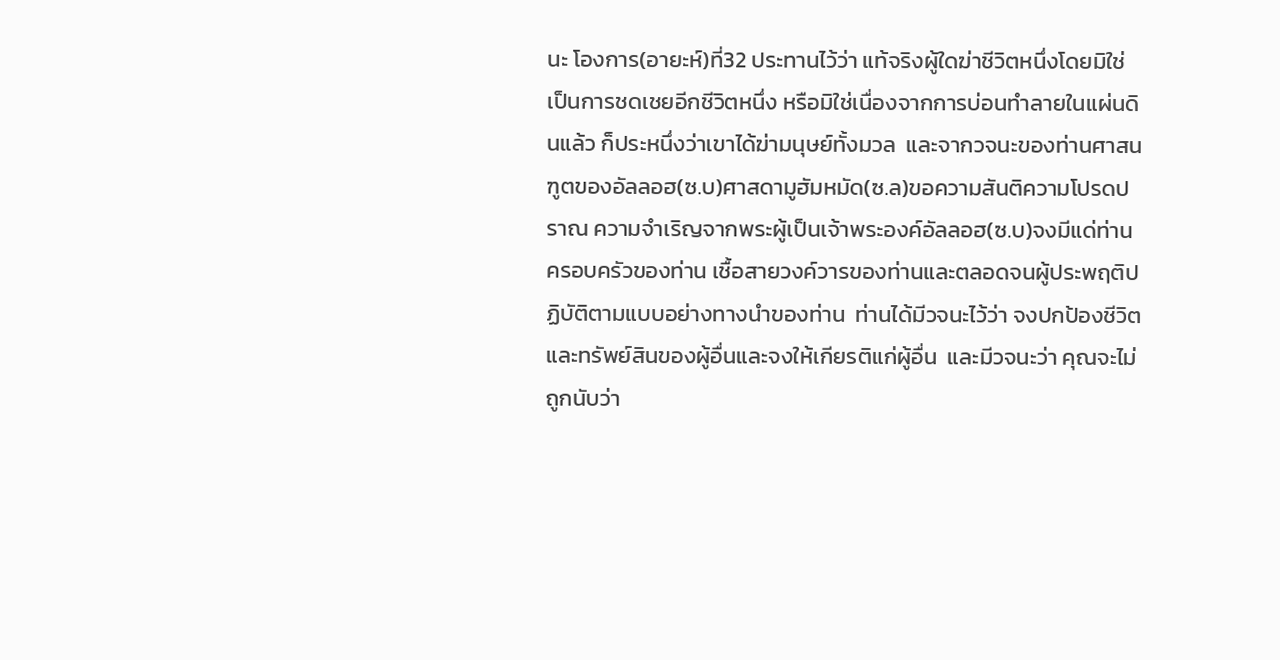นะ โองการ(อายะห์)ที่32 ประทานไว้ว่า แท้จริงผู้ใดฆ่าชีวิตหนึ่งโดยมิใช่เป็นการชดเชยอีกชีวิตหนึ่ง หรือมิใช่เนื่องจากการบ่อนทำลายในแผ่นดินแล้ว ก็ประหนึ่งว่าเขาได้ฆ่ามนุษย์ทั้งมวล  และจากวจนะของท่านศาสนฑูตของอัลลอฮ(ซ.บ)ศาสดามูฮัมหมัด(ซ.ล)ขอความสันติความโปรดปราณ ความจำเริญจากพระผู้เป็นเจ้าพระองค์อัลลอฮ(ซ.บ)จงมีแด่ท่าน ครอบครัวของท่าน เชื้อสายวงค์วารของท่านและตลอดจนผู้ประพฤติปฏิบัติตามแบบอย่างทางนำของท่าน  ท่านได้มีวจนะไว้ว่า จงปกป้องชีวิต และทรัพย์สินของผู้อื่นและจงให้เกียรติแก่ผู้อื่น  และมีวจนะว่า คุณจะไม่ถูกนับว่า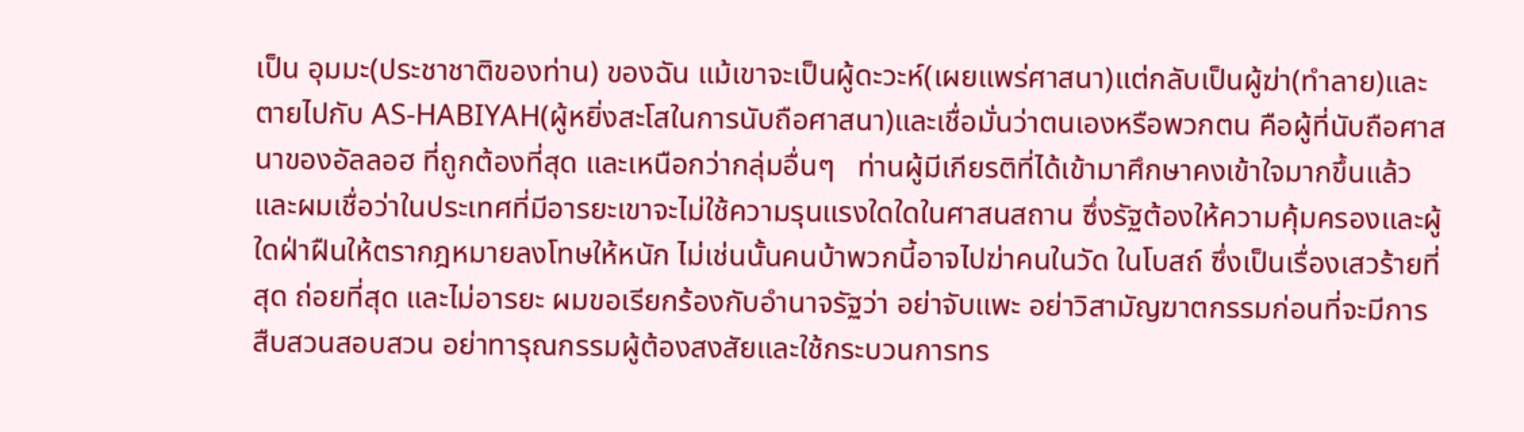เป็น อุมมะ(ประชาชาติของท่าน) ของฉัน แม้เขาจะเป็นผู้ดะวะห์(เผยแพร่ศาสนา)แต่กลับเป็นผู้ฆ่า(ทำลาย)และตายไปกับ AS-HABIYAH(ผู้หยิ่งสะโสในการนับถือศาสนา)และเชื่อมั่นว่าตนเองหรือพวกตน คือผู้ที่นับถือศาสนาของอัลลอฮ ที่ถูกต้องที่สุด และเหนือกว่ากลุ่มอื่นๆ   ท่านผู้มีเกียรติที่ได้เข้ามาศึกษาคงเข้าใจมากขึ้นแล้ว และผมเชื่อว่าในประเทศที่มีอารยะเขาจะไม่ใช้ความรุนแรงใดใดในศาสนสถาน ซึ่งรัฐต้องให้ความคุ้มครองและผู้ใดฝ่าฝืนให้ตรากฎหมายลงโทษให้หนัก ไม่เช่นนั้นคนบ้าพวกนี้อาจไปฆ่าคนในวัด ในโบสถ์ ซึ่งเป็นเรื่องเสวร้ายที่สุด ถ่อยที่สุด และไม่อารยะ ผมขอเรียกร้องกับอำนาจรัฐว่า อย่าจับแพะ อย่าวิสามัญฆาตกรรมก่อนที่จะมีการสืบสวนสอบสวน อย่าทารุณกรรมผู้ต้องสงสัยและใช้กระบวนการทร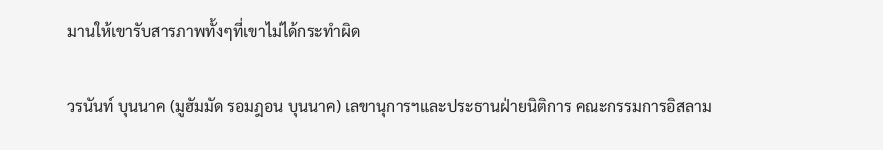มานให้เขารับสารภาพทั้งๆที่เขาไม่ได้กระทำผิด

วรนันท์ บุนนาค (มูฮัมมัด รอมฎอน บุนนาค) เลขานุการฯและประธานฝ่ายนิติการ คณะกรรมการอิสลาม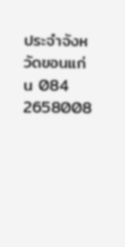ประจำจังหวัดขอนแก่น 084 2658008